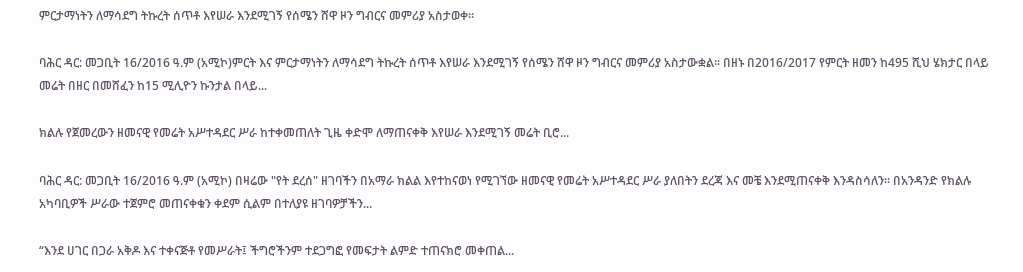ምርታማነትን ለማሳደግ ትኩረት ሰጥቶ እየሠራ እንደሚገኝ የሰሜን ሸዋ ዞን ግብርና መምሪያ አስታወቀ።

ባሕር ዳር: መጋቢት 16/2016 ዓ.ም (አሚኮ)ምርት እና ምርታማነትን ለማሳደግ ትኩረት ሰጥቶ እየሠራ እንደሚገኝ የሰሜን ሸዋ ዞን ግብርና መምሪያ አስታውቋል፡፡ በዘኑ በ2016/2017 የምርት ዘመን ከ495 ሺህ ሄክታር በላይ መሬት በዘር በመሸፈን ከ15 ሚሊዮን ኩንታል በላይ...

ክልሉ የጀመረውን ዘመናዊ የመሬት አሥተዳደር ሥራ ከተቀመጠለት ጊዜ ቀድሞ ለማጠናቀቅ እየሠራ እንደሚገኝ መሬት ቢሮ...

ባሕር ዳር: መጋቢት 16/2016 ዓ.ም (አሚኮ) በዛሬው "የት ደረሰ" ዘገባችን በአማራ ክልል እየተከናወነ የሚገኘው ዘመናዊ የመሬት አሥተዳደር ሥራ ያለበትን ደረጃ እና መቼ እንደሚጠናቀቅ እንዳስሳለን። በአንዳንድ የክልሉ አካባቢዎች ሥራው ተጀምሮ መጠናቀቁን ቀደም ሲልም በተለያዩ ዘገባዎቻችን...

“እንደ ሀገር በጋራ አቅዶ እና ተቀናጅቶ የመሥራት፤ ችግሮችንም ተደጋግፎ የመፍታት ልምድ ተጠናክሮ መቀጠል...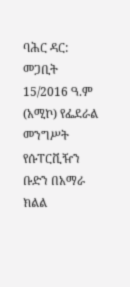ባሕር ዳር: መጋቢት 15/2016 ዓ.ም (አሚኮ) የፌደራል መንግሥት የሱፐርቪዥን ቡድን በአማራ ክልል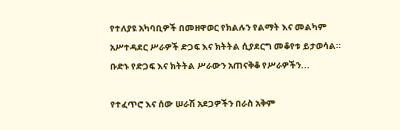የተለያዩ አካባቢዎች በመዘዋወር የክልሉን የልማት እና መልካም አሥተዳደር ሥራዎች ድጋፍ እና ክትትል ሲያደርግ መቆየቱ ይታወሳል። ቡድኑ የድጋፍ እና ክትትል ሥራውን አጠናቅቆ የሥራዎችን...

የተፈጥሮ እና ሰው ሠራሽ አደጋዎችን በራስ አቅም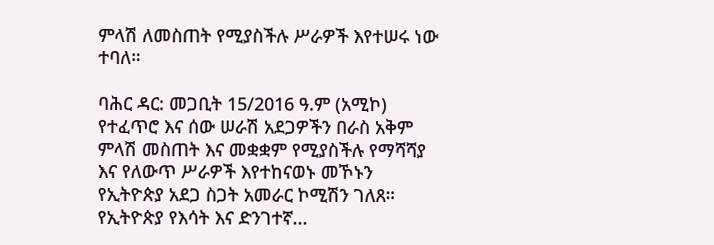ምላሽ ለመስጠት የሚያስችሉ ሥራዎች እየተሠሩ ነው ተባለ።

ባሕር ዳር: መጋቢት 15/2016 ዓ.ም (አሚኮ) የተፈጥሮ እና ሰው ሠራሽ አደጋዎችን በራስ አቅም ምላሽ መስጠት እና መቋቋም የሚያስችሉ የማሻሻያ እና የለውጥ ሥራዎች እየተከናወኑ መኾኑን የኢትዮጵያ አደጋ ስጋት አመራር ኮሚሽን ገለጸ። የኢትዮጵያ የእሳት እና ድንገተኛ...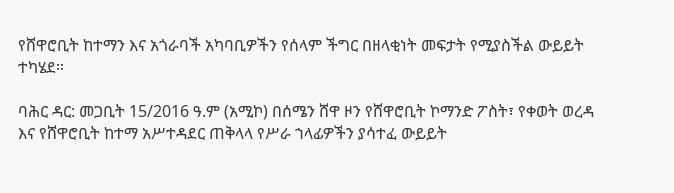የሸዋሮቢት ከተማን እና አጎራባች አካባቢዎችን የሰላም ችግር በዘላቂነት መፍታት የሚያስችል ውይይት ተካሄደ።

ባሕር ዳር: መጋቢት 15/2016 ዓ.ም (አሚኮ) በሰሜን ሸዋ ዞን የሸዋሮቢት ኮማንድ ፖስት፣ የቀወት ወረዳ እና የሸዋሮቢት ከተማ አሥተዳደር ጠቅላላ የሥራ ኀላፊዎችን ያሳተፈ ውይይት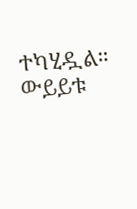ተካሂዷል። ውይይቱ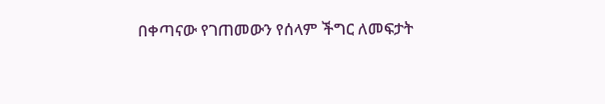በቀጣናው የገጠመውን የሰላም ችግር ለመፍታት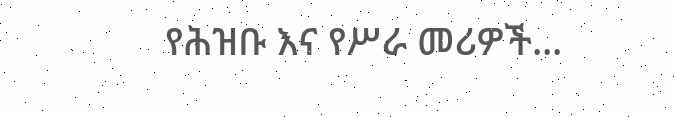የሕዝቡ እና የሥራ መሪዎች...